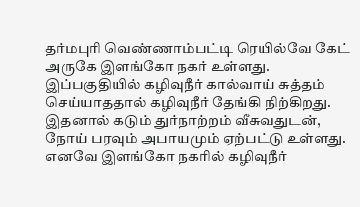தர்மபுரி வெண்ணாம்பட்டி ரெயில்வே கேட் அருகே இளங்கோ நகர் உள்ளது. இப்பகுதியில் கழிவுநீர் கால்வாய் சுத்தம் செய்யாததால் கழிவுநீர் தேங்கி நிற்கிறது. இதனால் கடும் துர்நாற்றம் வீசுவதுடன், நோய் பரவும் அபாயமும் ஏற்பட்டு உள்ளது. எனவே இளங்கோ நகரில் கழிவுநீர்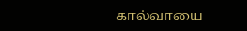கால்வாயை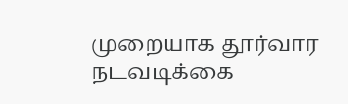முறையாக தூர்வார நடவடிக்கை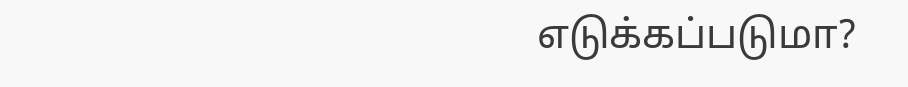எடுக்கப்படுமா?